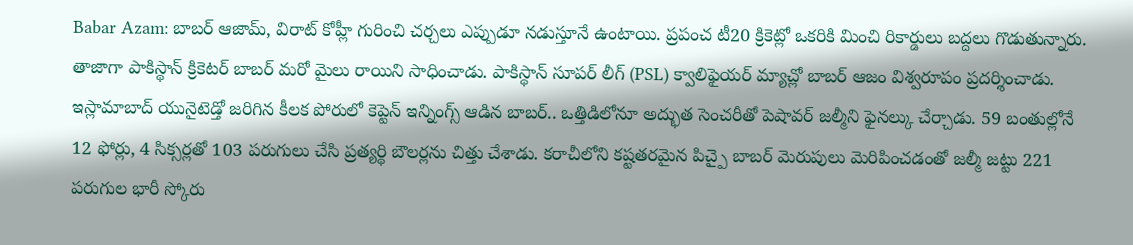Babar Azam: బాబర్ ఆజామ్, విరాట్ కోహ్లీ గురించి చర్చలు ఎప్పుడూ నడుస్తూనే ఉంటాయి. ప్రపంచ టీ20 క్రికెట్లో ఒకరికి మించి రికార్డులు బద్దలు గొడుతున్నారు. తాజాగా పాకిస్థాన్ క్రికెటర్ బాబర్ మరో మైలు రాయిని సాధించాడు. పాకిస్థాన్ సూపర్ లీగ్ (PSL) క్వాలిఫైయర్ మ్యాచ్లో బాబర్ ఆజం విశ్వరూపం ప్రదర్శించాడు. ఇస్లామాబాద్ యునైటెడ్తో జరిగిన కీలక పోరులో కెప్టెన్ ఇన్నింగ్స్ ఆడిన బాబర్.. ఒత్తిడిలోనూ అద్భుత సెంచరీతో పెషావర్ జల్మీని ఫైనల్కు చేర్చాడు. 59 బంతుల్లోనే 12 ఫోర్లు, 4 సిక్సర్లతో 103 పరుగులు చేసి ప్రత్యర్థి బౌలర్లను చిత్తు చేశాడు. కరాచీలోని కష్టతరమైన పిచ్పై బాబర్ మెరుపులు మెరిపించడంతో జల్మీ జట్టు 221 పరుగుల భారీ స్కోరు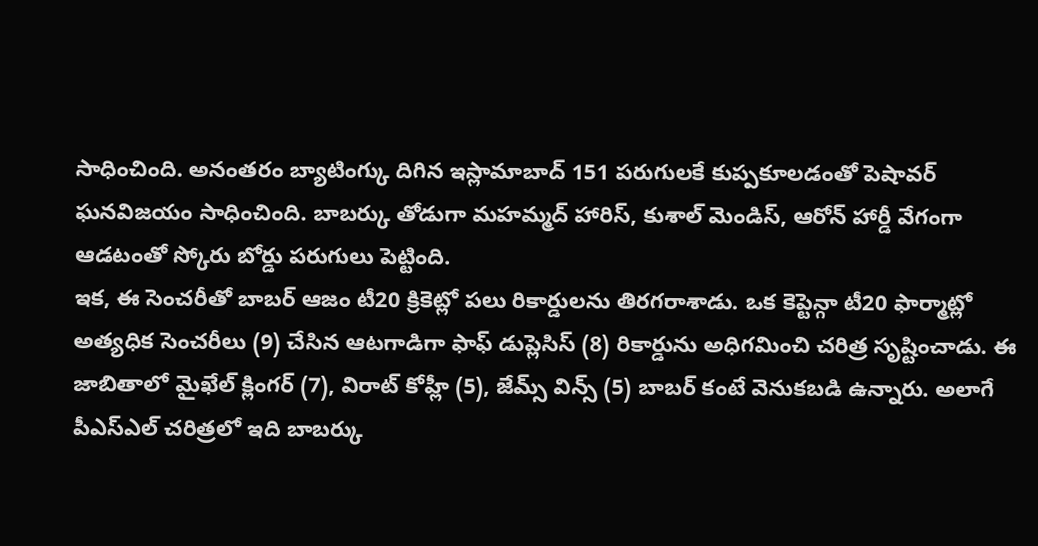సాధించింది. అనంతరం బ్యాటింగ్కు దిగిన ఇస్లామాబాద్ 151 పరుగులకే కుప్పకూలడంతో పెషావర్ ఘనవిజయం సాధించింది. బాబర్కు తోడుగా మహమ్మద్ హారిస్, కుశాల్ మెండిస్, ఆరోన్ హార్డీ వేగంగా ఆడటంతో స్కోరు బోర్డు పరుగులు పెట్టింది.
ఇక, ఈ సెంచరీతో బాబర్ ఆజం టీ20 క్రికెట్లో పలు రికార్డులను తిరగరాశాడు. ఒక కెప్టెన్గా టీ20 ఫార్మాట్లో అత్యధిక సెంచరీలు (9) చేసిన ఆటగాడిగా ఫాఫ్ డుప్లెసిస్ (8) రికార్డును అధిగమించి చరిత్ర సృష్టించాడు. ఈ జాబితాలో మైఖేల్ క్లింగర్ (7), విరాట్ కోహ్లీ (5), జేమ్స్ విన్స్ (5) బాబర్ కంటే వెనుకబడి ఉన్నారు. అలాగే పీఎస్ఎల్ చరిత్రలో ఇది బాబర్కు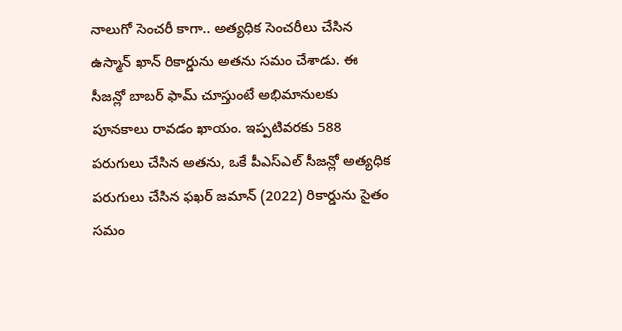నాలుగో సెంచరీ కాగా.. అత్యధిక సెంచరీలు చేసిన ఉస్మాన్ ఖాన్ రికార్డును అతను సమం చేశాడు. ఈ సీజన్లో బాబర్ ఫామ్ చూస్తుంటే అభిమానులకు పూనకాలు రావడం ఖాయం. ఇప్పటివరకు 588 పరుగులు చేసిన అతను, ఒకే పీఎస్ఎల్ సీజన్లో అత్యధిక పరుగులు చేసిన ఫఖర్ జమాన్ (2022) రికార్డును సైతం సమం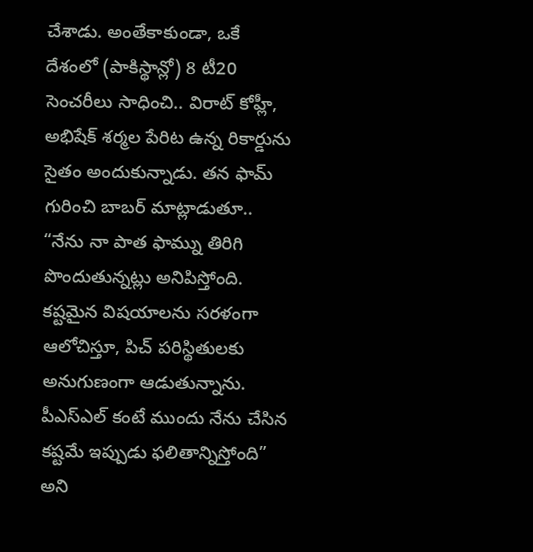చేశాడు. అంతేకాకుండా, ఒకే దేశంలో (పాకిస్థాన్లో) 8 టీ20 సెంచరీలు సాధించి.. విరాట్ కోహ్లీ, అభిషేక్ శర్మల పేరిట ఉన్న రికార్డును సైతం అందుకున్నాడు. తన ఫామ్ గురించి బాబర్ మాట్లాడుతూ.. “నేను నా పాత ఫామ్ను తిరిగి పొందుతున్నట్లు అనిపిస్తోంది. కష్టమైన విషయాలను సరళంగా ఆలోచిస్తూ, పిచ్ పరిస్థితులకు అనుగుణంగా ఆడుతున్నాను. పీఎస్ఎల్ కంటే ముందు నేను చేసిన కష్టమే ఇప్పుడు ఫలితాన్నిస్తోంది” అని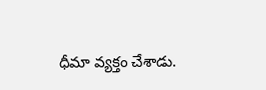ధీమా వ్యక్తం చేశాడు.